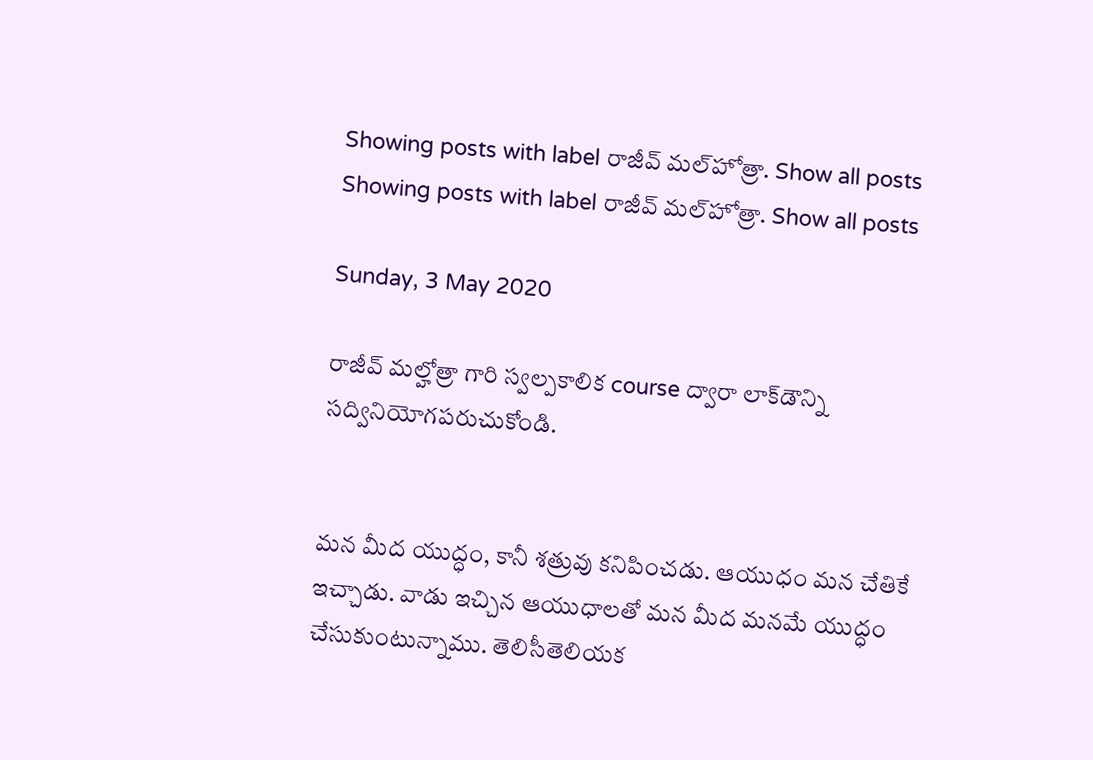Showing posts with label రాజీవ్ మల్‌హోత్రా. Show all posts
Showing posts with label రాజీవ్ మల్‌హోత్రా. Show all posts

Sunday, 3 May 2020

రాజీవ్ మల్హోత్రా గారి స్వల్పకాలిక course ద్వారా లాక్‌డౌన్ని సద్వినియోగపరుచుకోండి.


మన మీద యుద్ధం, కానీ శత్రువు కనిపించడు. ఆయుధం మన చేతికే ఇచ్చాడు. వాడు ఇచ్చిన ఆయుధాలతో మన మీద మనమే యుద్ధం చేసుకుంటున్నాము. తెలిసీతెలియక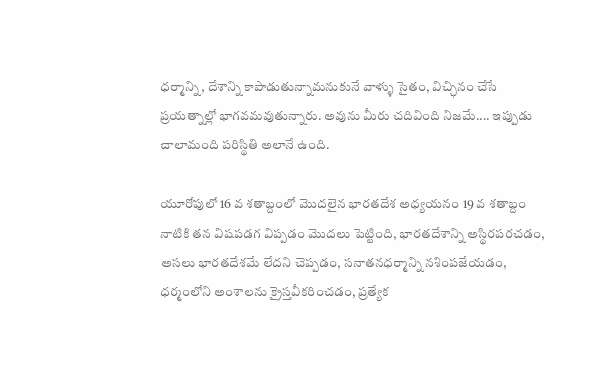ధర్మాన్ని, దేశాన్ని కాపాడుతున్నామనుకునే వాళ్ళు సైతం, విచ్ఛినం చేసే ప్రయత్నాల్లో భాగవమవుతున్నారు. అవును మీరు చదివింది నిజమే.... ఇప్పుడు చాలామంది పరిస్థితి అలానే ఉంది.

యూరోపులో 16 వ శతాబ్దంలో మొదలైన భారతదేశ అధ్యయనం 19 వ శతాబ్దం నాటికి తన విషపడగ విప్పడం మొదలు పెట్టింది, భారతదేశాన్ని అస్థిరపరచడం, అసలు భారతదేశమే లేదని చెప్పడం, సనాతనధర్మాన్ని నశింపజేయడం, ధర్మంలోని అంశాలను క్రైస్తవీకరించడం, ప్రత్యేక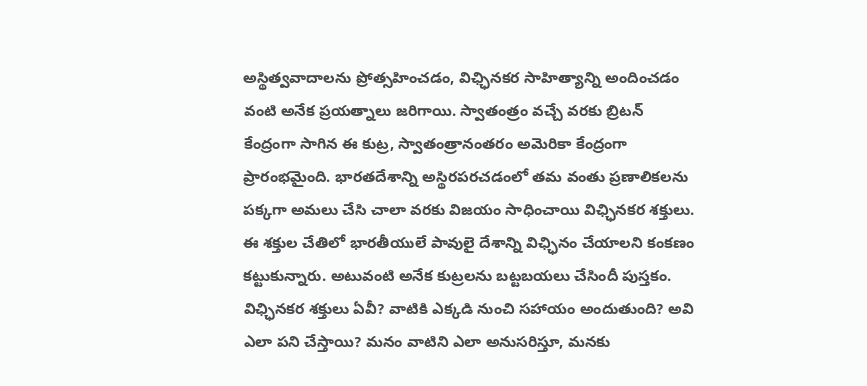అస్థిత్వవాదాలను ప్రోత్సహించడం, విఛ్ఛినకర సాహిత్యాన్ని అందించడం వంటి అనేక ప్రయత్నాలు జరిగాయి. స్వాతంత్రం వచ్చే వరకు బ్రిటన్ కేంద్రంగా సాగిన ఈ కుట్ర, స్వాతంత్రానంతరం అమెరికా కేంద్రంగా ప్రారంభమైంది. భారతదేశాన్ని అస్థిరపరచడంలో తమ వంతు ప్రణాలికలను పక్కగా అమలు చేసి చాలా వరకు విజయం సాధించాయి విఛ్ఛినకర శక్తులు. ఈ శక్తుల చేతిలో భారతీయులే పావులై దేశాన్ని విఛ్ఛినం చేయాలని కంకణం కట్టుకున్నారు. అటువంటి అనేక కుట్రలను బట్టబయలు చేసిందీ పుస్తకం. విఛ్ఛినకర శక్తులు ఏవీ? వాటికి ఎక్కడి నుంచి సహాయం అందుతుంది? అవి ఎలా పని చేస్తాయి? మనం వాటిని ఎలా అనుసరిస్తూ, మనకు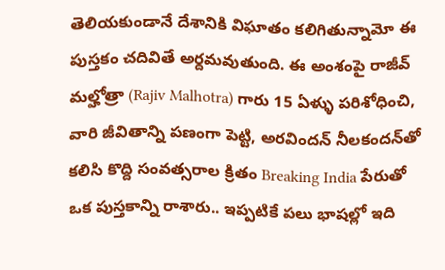తెలియకుండానే దేశానికి విఘాతం కలిగితున్నామో ఈ పుస్తకం చదివితే అర్దమవుతుంది. ఈ అంశంపై రాజీవ్ మల్హోత్రా (Rajiv Malhotra) గారు 15 ఏళ్ళు పరిశోధించి, వారి జీవితాన్ని పణంగా పెట్టి, అరవిందన్ నీలకందన్‌తో కలిసి కొద్ది సంవత్సరాల క్రితం Breaking India పేరుతో ఒక పుస్తకాన్ని రాశారు.. ఇప్పటికే పలు భాషల్లో ఇది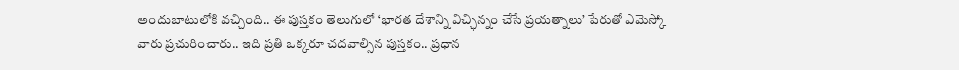అందుబాటులోకి వచ్చింది.. ఈ పుస్తకం తెలుగులో ‘భారత దేశాన్ని విచ్ఛిన్నం చేసే ప్రయత్నాలు’ పేరుతో ఎమెస్కో వారు ప్రచురించారు.. ఇది ప్రతి ఒక్కరూ చదవాల్సిన పుస్తకం.. ప్రధాన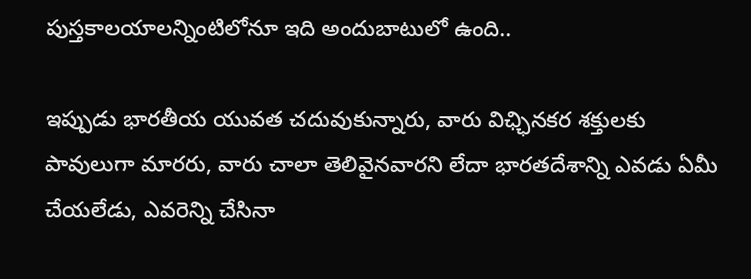పుస్తకాలయాలన్నింటిలోనూ ఇది అందుబాటులో ఉంది..

ఇప్పుడు భారతీయ యువత చదువుకున్నారు, వారు విఛ్ఛినకర శక్తులకు పావులుగా మారరు, వారు చాలా తెలివైనవారని లేదా భారతదేశాన్ని ఎవడు ఏమీ చేయలేడు, ఎవరెన్ని చేసినా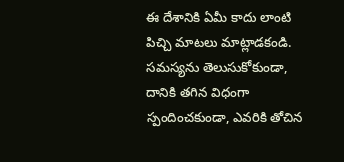ఈ దేశానికి ఏమీ కాదు లాంటి పిచ్చి మాటలు మాట్లాడకండి. సమస్యను తెలుసుకోకుండా, దానికి తగిన విధంగా స్పందించకుండా, ఎవరికి తోచిన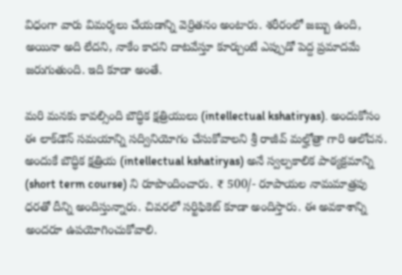విధంగా వారు విమర్శలు చేయడాన్ని వెర్రితనం అంటారు. శరీరంలో జబ్బు ఉంది, అయినా అది లేదని, నాకేం కాదని దాటవేస్తూ కూర్చుంటే ఎప్పుడో పెద్ద ప్రమాదమే జరుగుతుంది. ఇది కూడా అంతే.

మరి మనకు కావల్సింది బౌద్ధిక క్షత్రియులు (intellectual kshatiryas). అందుకోసం ఈ లాక్‌డౌన్ సమయాన్ని సద్వినియోగం చేసుకోవాలని శ్రీ రాజీవ్ మల్హోత్రా గారి ఆలోచన. అందుకే బౌద్ధిక క్షత్రియ (intellectual kshatiryas) అనే స్వల్పకాలిక పాఠ్యక్రమాన్ని (short term course) ని రూపొందించారు. ₹ 500/- రూపాయల నామమాత్రపు ధరతో దీన్ని అందిస్తున్నారు. చివరలో సర్టిఫికెట్ కూడా అందిస్తారు. ఈ అవకాశాన్ని అందరూ ఉపయోగించుకోవాలి.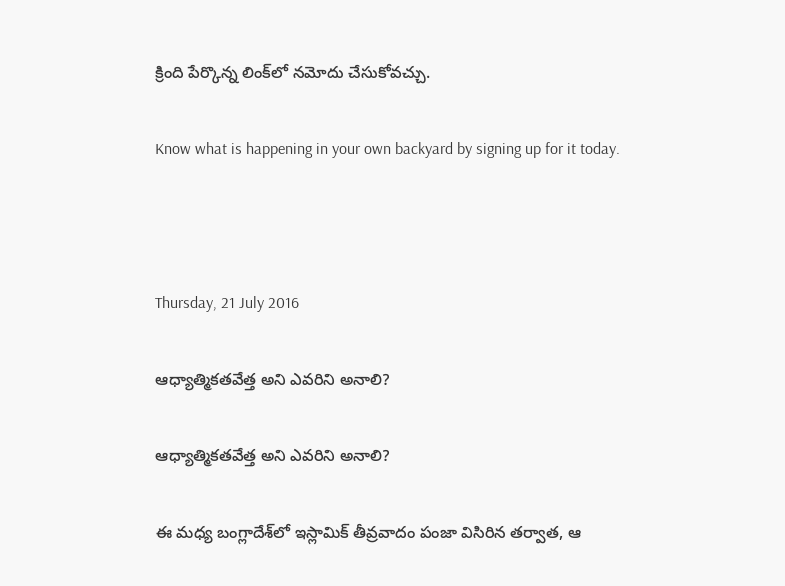క్రింది పేర్కొన్న లింక్‌లో నమోదు చేసుకోవచ్చు.

Know what is happening in your own backyard by signing up for it today.



Thursday, 21 July 2016

ఆధ్యాత్మికతవేత్త అని ఎవరిని అనాలి?

ఆధ్యాత్మికతవేత్త అని ఎవరిని అనాలి?

ఈ మధ్య బంగ్లాదేశ్‌లో ఇస్లామిక్ తీవ్రవాదం పంజా విసిరిన తర్వాత, ఆ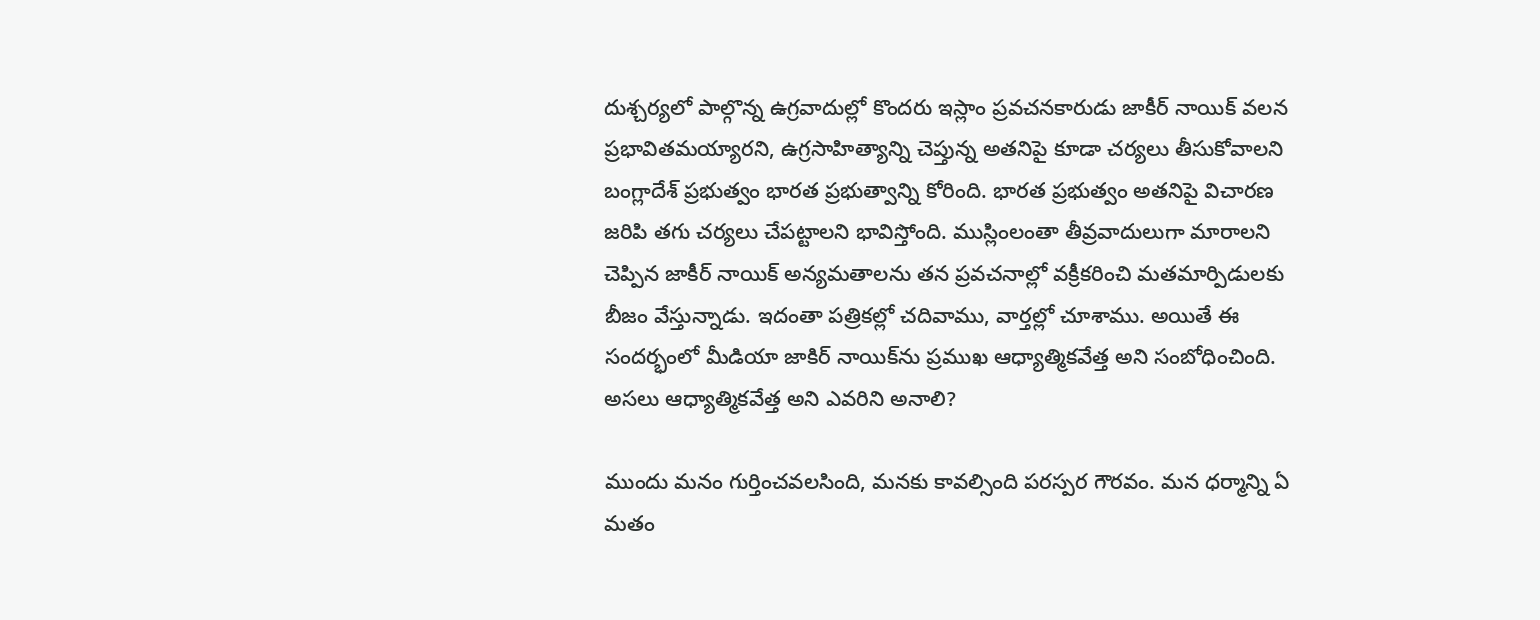దుశ్చర్యలో పాల్గొన్న ఉగ్రవాదుల్లో కొందరు ఇస్లాం ప్రవచనకారుడు జాకీర్ నాయిక్ వలన ప్రభావితమయ్యారని, ఉగ్రసాహిత్యాన్ని చెప్తున్న అతనిపై కూడా చర్యలు తీసుకోవాలని బంగ్లాదేశ్ ప్రభుత్వం భారత ప్రభుత్వాన్ని కోరింది. భారత ప్రభుత్వం అతనిపై విచారణ జరిపి తగు చర్యలు చేపట్టాలని భావిస్తోంది. ముస్లింలంతా తీవ్రవాదులుగా మారాలని చెప్పిన జాకీర్ నాయిక్ అన్యమతాలను తన ప్రవచనాల్లో వక్రీకరించి మతమార్పిడులకు బీజం వేస్తున్నాడు. ఇదంతా పత్రికల్లో చదివాము, వార్తల్లో చూశాము. అయితే ఈ సందర్భంలో మీడియా జాకిర్ నాయిక్‌ను ప్రముఖ ఆధ్యాత్మికవేత్త అని సంబోధించింది. అసలు ఆధ్యాత్మికవేత్త అని ఎవరిని అనాలి?

ముందు మనం గుర్తించవలసింది, మనకు కావల్సింది పరస్పర గౌరవం. మన ధర్మాన్ని ఏ మతం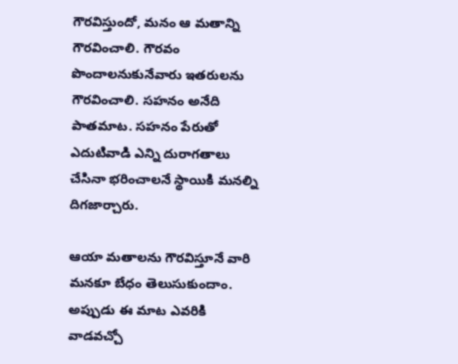గౌరవిస్తుందో, మనం ఆ మతాన్ని గౌరవించాలి. గౌరవం పొందాలనుకునేవారు ఇతరులను గౌరవించాలి. సహనం అనేది పాతమాట. సహనం పేరుతో ఎదుటివాడి ఎన్ని దురాగతాలు చేసినా భరించాలనే స్థాయికి మనల్ని దిగజార్చారు.

ఆయా మతాలను గౌరవిస్తూనే వారి మనకూ బేధం తెలుసుకుందాం. అప్పుడు ఈ మాట ఎవరికి వాడవచ్చో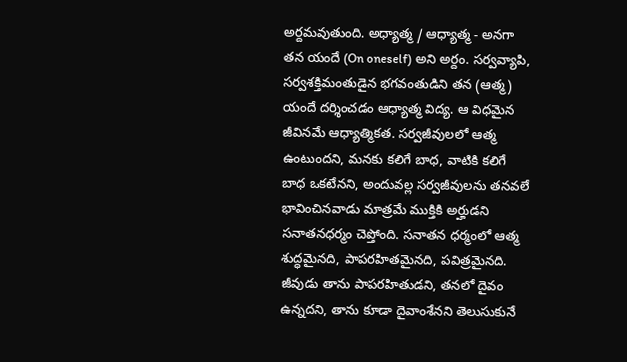అర్దమవుతుంది. అధ్యాత్మ / ఆధ్యాత్మ - అనగా తన యందే (On oneself) అని అర్దం. సర్వవ్యాపి, సర్వశక్తిమంతుడైన భగవంతుడిని తన (ఆత్మ) యందే దర్శించడం ఆధ్యాత్మ విద్య. ఆ విధమైన జీవినమే ఆధ్యాత్మికత. సర్వజీవులలో ఆత్మ ఉంటుందని, మనకు కలిగే బాధ, వాటికి కలిగే బాధ ఒకటేనని, అందువల్ల సర్వజీవులను తనవలే భావించినవాడు మాత్రమే ముక్తికి అర్హుడని సనాతనధర్మం చెప్తోంది. సనాతన ధర్మంలో ఆత్మ శుద్ధమైనది, పాపరహితమైనది, పవిత్రమైనది. జీవుడు తాను పాపరహితుడని, తనలో దైవం ఉన్నదని, తాను కూడా దైవాంశేనని తెలుసుకునే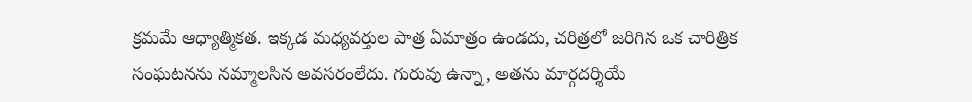క్రమమే ఆధ్యాత్మికత. ఇక్కడ మధ్యవర్తుల పాత్ర ఏమాత్రం ఉండదు, చరిత్రలో జరిగిన ఒక చారిత్రిక సంఘటనను నమ్మాలసిన అవసరంలేదు. గురువు ఉన్నా, అతను మార్గదర్శియే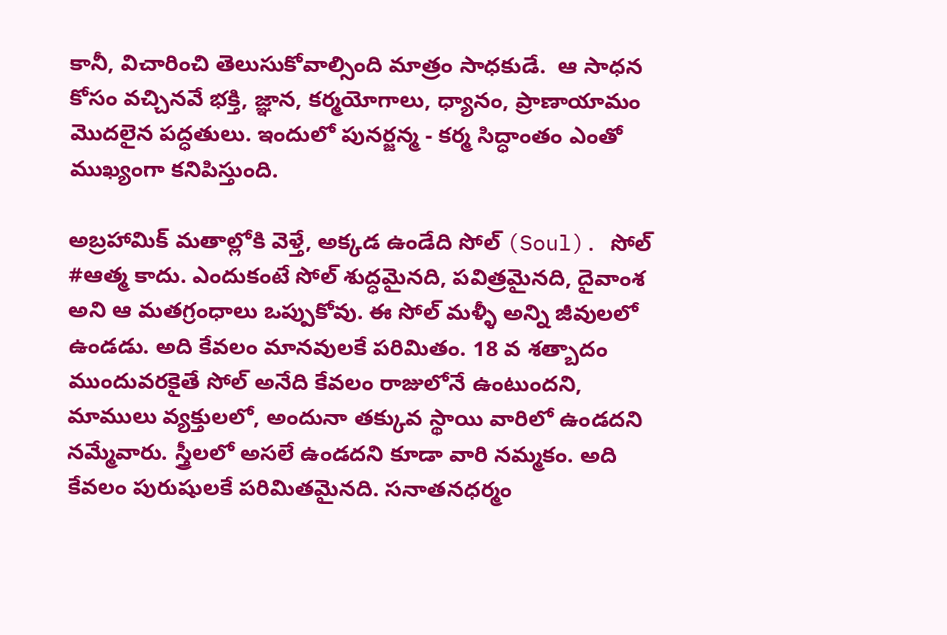కానీ, విచారించి తెలుసుకోవాల్సింది మాత్రం సాధకుడే.  ఆ సాధన కోసం వచ్చినవే భక్తి, జ్ఞాన, కర్మయోగాలు, ధ్యానం, ప్రాణాయామం మొదలైన పద్ధతులు. ఇందులో పునర్జన్మ - కర్మ సిద్ధాంతం ఎంతో ముఖ్యంగా కనిపిస్తుంది.

అబ్రహామిక్ మతాల్లోకి వెళ్తే, అక్కడ ఉండేది సోల్ (Soul). సోల్ #ఆత్మ కాదు. ఎందుకంటే సోల్ శుద్ధమైనది, పవిత్రమైనది, దైవాంశ అని ఆ మతగ్రంధాలు ఒప్పుకోవు. ఈ సోల్ మళ్ళీ అన్ని జీవులలో ఉండడు. అది కేవలం మానవులకే పరిమితం. 18 వ శత్బాదం ముందువరకైతే సోల్ అనేది కేవలం రాజులోనే ఉంటుందని, మాములు వ్యక్తులలో, అందునా తక్కువ స్థాయి వారిలో ఉండదని నమ్మేవారు. స్త్రీలలో అసలే ఉండదని కూడా వారి నమ్మకం. అది కేవలం పురుషులకే పరిమితమైనది. సనాతనధర్మం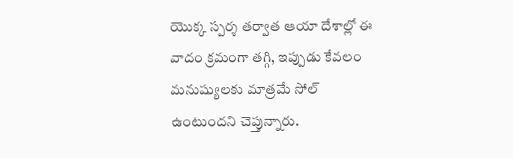యొక్క స్పర్శ తర్వాత ఆయా దేశాల్లో ఈ వాదం క్రమంగా తగ్గి, ఇప్పుడు కేవలం మనుష్యులకు మాత్రమే సోల్ ఉంటుందని చెప్తున్నారు.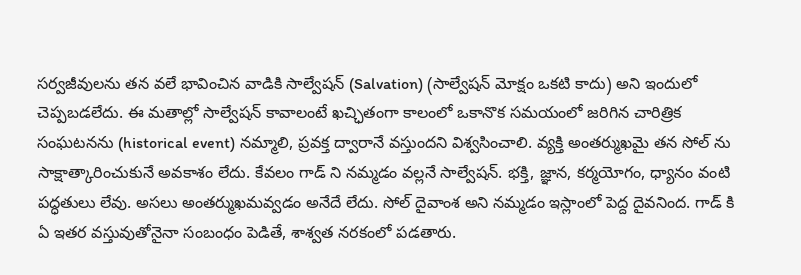సర్వజీవులను తన వలే భావించిన వాడికి సాల్వేషన్ (Salvation) (సాల్వేషన్ మోక్షం ఒకటి కాదు) అని ఇందులో చెప్పబడలేదు. ఈ మతాల్లో సాల్వేషన్ కావాలంటే ఖచ్ఛితంగా కాలంలో ఒకానొక సమయంలో జరిగిన చారిత్రిక సంఘటనను (historical event) నమ్మాలి, ప్రవక్త ద్వారానే వస్తుందని విశ్వసించాలి. వ్యక్తి అంతర్ముఖమై తన సోల్ ను సాక్షాత్కారించుకునే అవకాశం లేదు. కేవలం గాడ్ ని నమ్మడం వల్లనే సాల్వేషన్. భక్తి, జ్ఞాన, కర్మయోగం, ధ్యానం వంటి పద్ధతులు లేవు. అసలు అంతర్ముఖమవ్వడం అనేదే లేదు. సోల్ దైవాంశ అని నమ్మడం ఇస్లాంలో పెద్ద దైవనింద. గాడ్ కి ఏ ఇతర వస్తువుతోనైనా సంబంధం పెడితే, శాశ్వత నరకంలో పడతారు.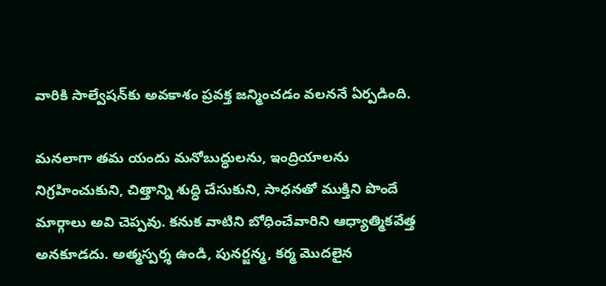వారికి సాల్వేషన్‌కు అవకాశం ప్రవక్త జన్మించడం వలననే ఏర్పడింది.

మనలాగా తమ యందు మనోబుద్ధులను, ఇంద్రియాలను నిగ్రహించుకుని, చిత్తాన్ని శుద్ధి చేసుకుని, సాధనతో ముక్తిని పొందే మార్గాలు అవి చెప్పవు. కనుక వాటిని బోధించేవారిని ఆధ్యాత్మికవేత్త అనకూడదు. అత్మస్పర్శ ఉండి, పునర్జన్మ, కర్మ మొదలైన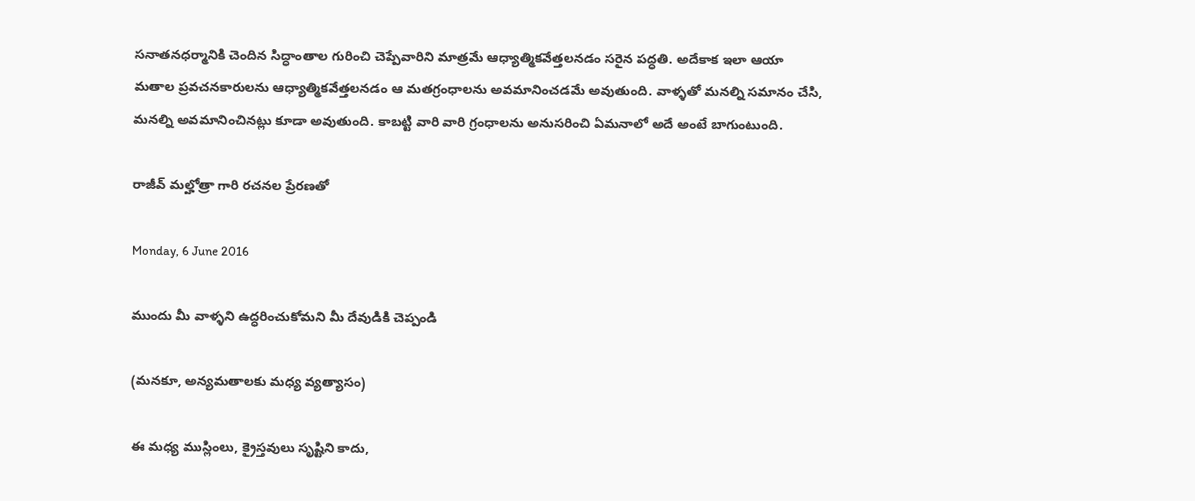సనాతనధర్మానికి చెందిన సిద్ధాంతాల గురించి చెప్పేవారిని మాత్రమే ఆధ్యాత్మికవేత్తలనడం సరైన పద్ధతి. అదేకాక ఇలా ఆయా మతాల ప్రవచనకారులను ఆధ్యాత్మికవేత్తలనడం ఆ మతగ్రంధాలను అవమానించడమే అవుతుంది. వాళ్ళతో మనల్ని సమానం చేసి, మనల్ని అవమానించినట్లు కూడా అవుతుంది. కాబట్టి వారి వారి గ్రంధాలను అనుసరించి ఏమనాలో అదే అంటే బాగుంటుంది.

రాజీవ్ మల్హోత్రా గారి రచనల ప్రేరణతో

Monday, 6 June 2016

ముందు మీ వాళ్ళని ఉద్ధరించుకోమని మీ దేవుడికి చెప్పండి

(మనకూ, అన్యమతాలకు మధ్య వ్యత్యాసం)

ఈ మధ్య ముస్లింలు, క్రైస్తవులు సృష్టిని కాదు,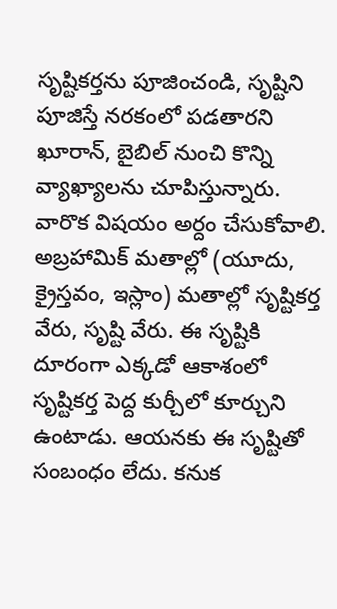సృష్టికర్తను పూజించండి, సృష్టిని పూజిస్తే నరకంలో పడతారని ఖూరాన్, బైబిల్ నుంచి కొన్ని వ్యాఖ్యాలను చూపిస్తున్నారు. వారొక విషయం అర్దం చేసుకోవాలి. అబ్రహామిక్ మతాల్లో (యూదు, క్రైస్తవం, ఇస్లాం) మతాల్లో సృష్టికర్త వేరు, సృష్టి వేరు. ఈ సృష్టికి దూరంగా ఎక్కడో ఆకాశంలో సృష్టికర్త పెద్ద కుర్చీలో కూర్చుని ఉంటాడు. ఆయనకు ఈ సృష్టితో సంబంధం లేదు. కనుక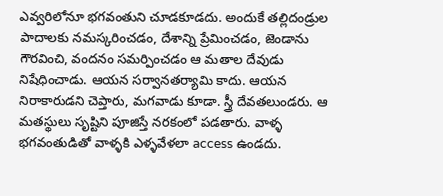ఎవ్వరిలోనూ భగవంతుని చూడకూడదు. అందుకే తల్లిదండ్రుల పాదాలకు నమస్కరించడం, దేశాన్ని ప్రేమించడం, జెండాను గౌరవించి, వందనం సమర్పించడం ఆ మతాల దేవుడు నిషేధించాడు. ఆయన సర్వానతర్యామి కాదు. ఆయన నిరాకారుడని చెప్తారు, మగవాడు కూడా. స్త్రీ దేవతలుండరు. ఆ మతస్థులు సృష్టిని పూజిస్తే నరకంలో పడతారు. వాళ్ళ భగవంతుడితో వాళ్ళకి ఎళ్ళవేళలా access ఉండదు.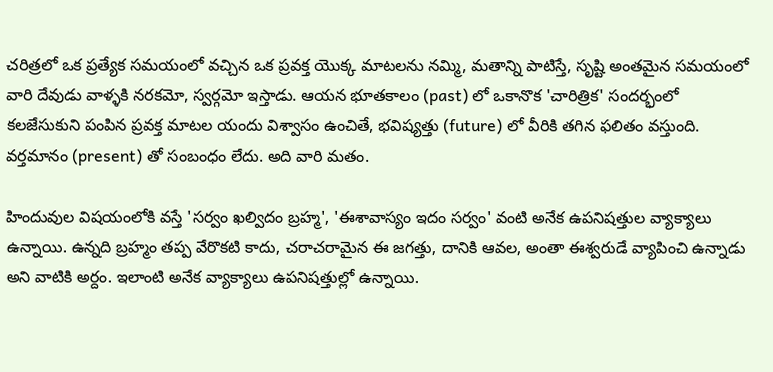చరిత్రలో ఒక ప్రత్యేక సమయంలో వచ్చిన ఒక ప్రవక్త యొక్క మాటలను నమ్మి, మతాన్ని పాటిస్తే, సృష్టి అంతమైన సమయంలో వారి దేవుడు వాళ్ళకి నరకమో, స్వర్గమో ఇస్తాడు. ఆయన భూతకాలం (past) లో ఒకానొక 'చారిత్రిక' సందర్భంలో కలజేసుకుని పంపిన ప్రవక్త మాటల యందు విశ్వాసం ఉంచితే, భవిష్యత్తు (future) లో వీరికి తగిన ఫలితం వస్తుంది. వర్తమానం (present) తో సంబంధం లేదు. అది వారి మతం.

హిందువుల విషయంలోకి వస్తే 'సర్వం ఖల్విదం బ్రహ్మ', 'ఈశావాస్యం ఇదం సర్వం' వంటి అనేక ఉపనిషత్తుల వ్యాక్యాలు ఉన్నాయి. ఉన్నది బ్రహ్మం తప్ప వేరొకటి కాదు, చరాచరామైన ఈ జగత్తు, దానికి ఆవల, అంతా ఈశ్వరుడే వ్యాపించి ఉన్నాడు అని వాటికి అర్దం. ఇలాంటి అనేక వ్యాక్యాలు ఉపనిషత్తుల్లో ఉన్నాయి.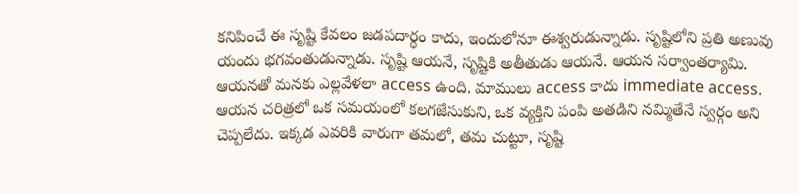కనిపించే ఈ సృష్టి కేవలం జడపదార్ధం కాదు, ఇందులోనూ ఈశ్వరుడున్నాడు. సృష్టిలోని ప్రతి అణువు యందు భగవంతుడున్నాడు. సృష్టి ఆయనే, సృష్టికి అతీతుడు ఆయనే. ఆయన సర్వాంతర్యామి. ఆయనతో మనకు ఎల్లవేళలా access ఉంది. మాములు access కాదు immediate access. ఆయన చరిత్రలో ఒక సమయంలో కలగజేసుకుని, ఒక వ్యక్తిని పంపి అతడిని నమ్మితేనే స్వర్గం అని చెప్పలేదు. ఇక్కడ ఎవరికి వారుగా తమలో, తమ చుట్టూ, సృష్టి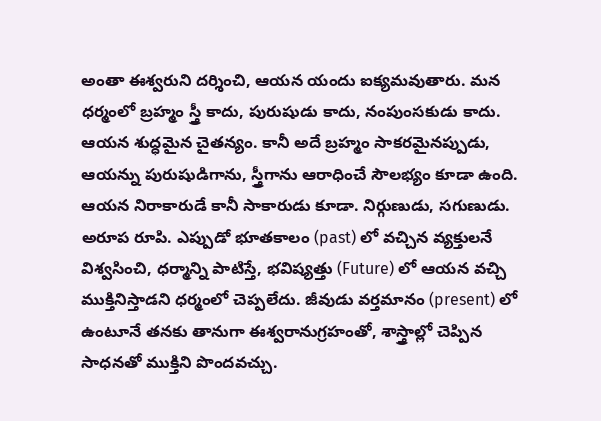అంతా ఈశ్వరుని దర్శించి, ఆయన యందు ఐక్యమవుతారు. మన ధర్మంలో బ్రహ్మం స్త్రీ కాదు, పురుషుడు కాదు, నంపుంసకుడు కాదు. ఆయన శుద్ధమైన చైతన్యం. కానీ అదే బ్రహ్మం సాకరమైనప్పుడు, ఆయన్ను పురుషుడిగాను, స్త్రీగాను ఆరాధించే సౌలభ్యం కూడా ఉంది. ఆయన నిరాకారుడే కానీ సాకారుడు కూడా. నిర్గుణుడు, సగుణుడు. అరూప రూపి. ఎప్పుడో భూతకాలం (past) లో వచ్చిన వ్యక్తులనే విశ్వసించి, ధర్మాన్ని పాటిస్తే, భవిష్యత్తు (Future) లో ఆయన వచ్చి ముక్తినిస్తాడని ధర్మంలో చెప్పలేదు. జీవుడు వర్తమానం (present) లో ఉంటూనే తనకు తానుగా ఈశ్వరానుగ్రహంతో, శాస్త్రాల్లో చెప్పిన సాధనతో ముక్తిని పొందవచ్చు.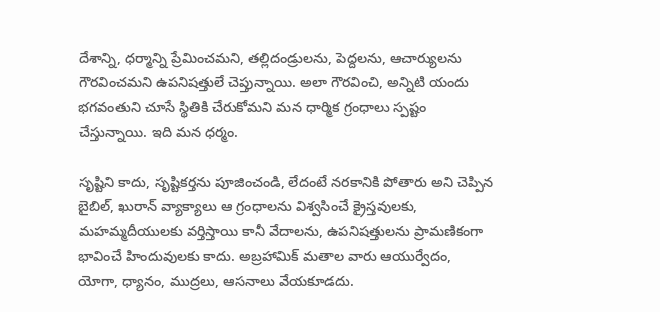దేశాన్ని, ధర్మాన్ని ప్రేమించమని, తల్లిదండ్రులను, పెద్దలను, ఆచార్యులను గౌరవించమని ఉపనిషత్తులే చెప్తున్నాయి. అలా గౌరవించి, అన్నిటి యందు భగవంతుని చూసే స్థితికి చేరుకోమని మన ధార్మిక గ్రంధాలు స్పష్టం చేస్తున్నాయి. ఇది మన ధర్మం.

సృష్టిని కాదు, సృష్టికర్తను పూజించండి, లేదంటే నరకానికి పోతారు అని చెప్పిన బైబిల్, ఖురాన్ వ్యాక్యాలు ఆ గ్రంధాలను విశ్వసించే క్రైస్తవులకు, మహమ్మదీయులకు వర్తిస్తాయి కానీ వేదాలను, ఉపనిషత్తులను ప్రామణికంగా భావించే హిందువులకు కాదు. అబ్రహామిక్ మతాల వారు ఆయుర్వేదం, యోగా, ధ్యానం, ముద్రలు, ఆసనాలు వేయకూడదు.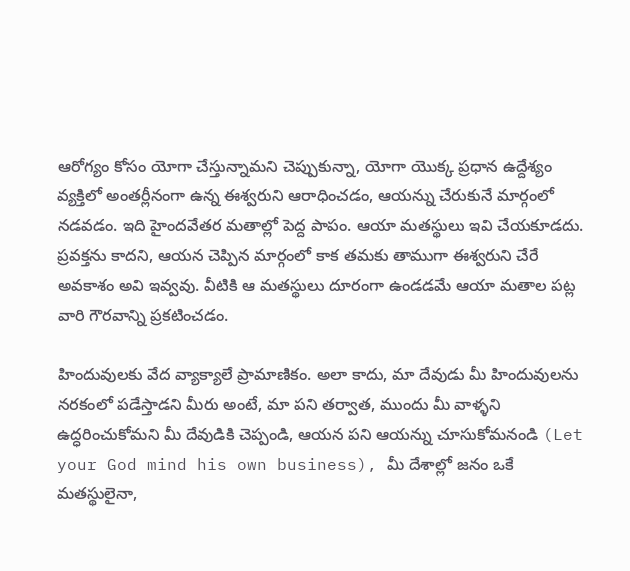ఆరోగ్యం కోసం యోగా చేస్తున్నామని చెప్పుకున్నా, యోగా యొక్క ప్రధాన ఉద్దేశ్యం వ్యక్తిలో అంతర్లీనంగా ఉన్న ఈశ్వరుని ఆరాధించడం, ఆయన్ను చేరుకునే మార్గంలో నడవడం. ఇది హైందవేతర మతాల్లో పెద్ద పాపం. ఆయా మతస్థులు ఇవి చేయకూడదు. ప్రవక్తను కాదని, ఆయన చెప్పిన మార్గంలో కాక తమకు తాముగా ఈశ్వరుని చేరే అవకాశం అవి ఇవ్వవు. వీటికి ఆ మతస్థులు దూరంగా ఉండడమే ఆయా మతాల పట్ల వారి గౌరవాన్ని ప్రకటించడం.

హిందువులకు వేద వ్యాక్యాలే ప్రామాణికం. అలా కాదు, మా దేవుడు మీ హిందువులను నరకంలో పడేస్తాడని మీరు అంటే, మా పని తర్వాత, ముందు మీ వాళ్ళని ఉద్ధరించుకోమని మీ దేవుడికి చెప్పండి, ఆయన పని ఆయన్ను చూసుకోమనండి (Let your God mind his own business), మీ దేశాల్లో జనం ఒకే మతస్థులైనా,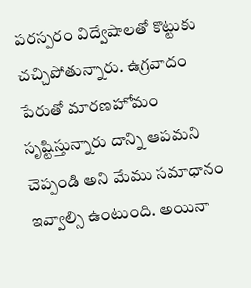పరస్పరం విద్వేషాలతో కొట్టుకు చచ్చిపోతున్నారు. ఉగ్రవాదం పేరుతో మారణహోమం సృష్టిస్తున్నారు దాన్ని ఆపమని చెప్పండి అని మేము సమాధానం ఇవ్వాల్సి ఉంటుంది. అయినా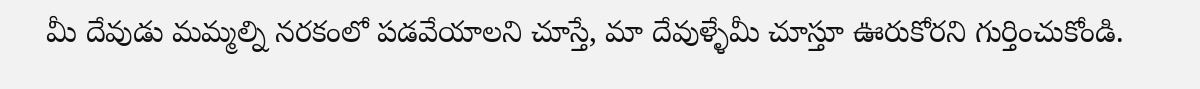మీ దేవుడు మమ్మల్ని నరకంలో పడవేయాలని చూస్తే, మా దేవుళ్ళేమీ చూస్తూ ఊరుకోరని గుర్తించుకోండి.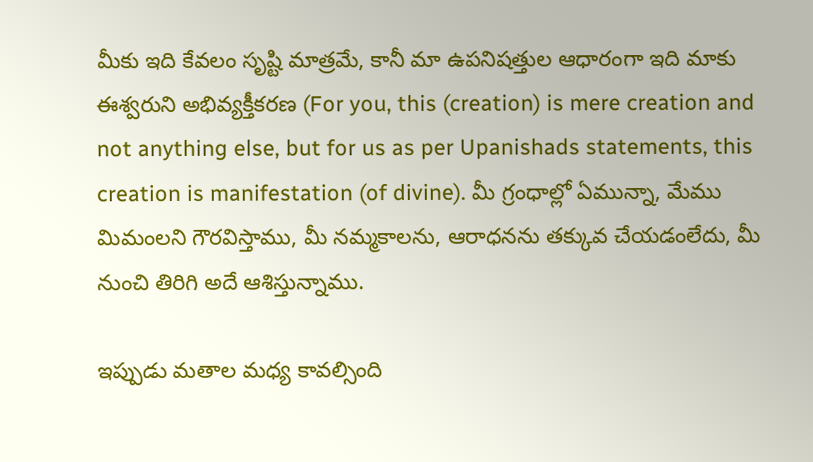మీకు ఇది కేవలం సృష్టి మాత్రమే, కానీ మా ఉపనిషత్తుల ఆధారంగా ఇది మాకు ఈశ్వరుని అభివ్యక్తీకరణ (For you, this (creation) is mere creation and not anything else, but for us as per Upanishads statements, this creation is manifestation (of divine). మీ గ్రంధాల్లో ఏమున్నా, మేము మిమంలని గౌరవిస్తాము, మీ నమ్మకాలను, ఆరాధనను తక్కువ చేయడంలేదు, మీ నుంచి తిరిగి అదే ఆశిస్తున్నాము.

ఇప్పుడు మతాల మధ్య కావల్సింది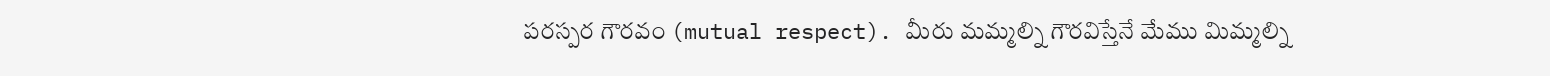పరస్పర గౌరవం (mutual respect). మీరు మమ్మల్ని గౌరవిస్తేనే మేము మిమ్మల్ని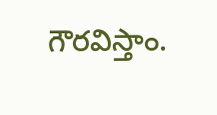గౌరవిస్తాం.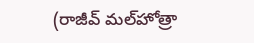(రాజీవ్ మల్‌హోత్రా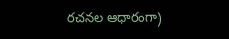రచనల ఆధారంగా)